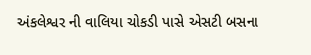અંકલેશ્વર ની વાલિયા ચોકડી પાસે એસટી બસના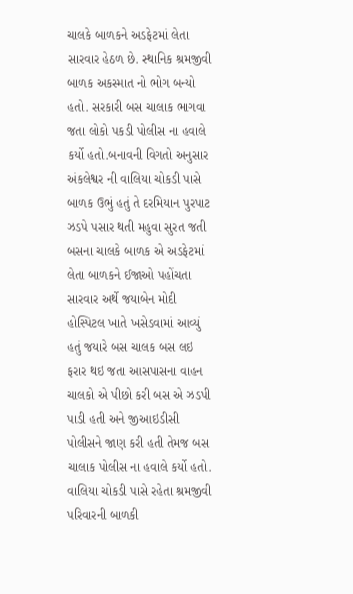ચાલકે બાળકને અડફેટમાં લેતા સારવાર હેઠળ છે. સ્થાનિક શ્રમજીવી બાળક અકસ્માત નો ભોગ બન્યો હતો. સરકારી બસ ચાલાક ભાગવા જતા લોકો પકડી પોલીસ ના હવાલે કર્યો હતો.બનાવની વિગતો અનુસાર અંકલેશ્વર ની વાલિયા ચોકડી પાસે બાળક ઉભું હતું તે દરમિયાન પુરપાટ ઝડપે પસાર થતી મહુવા સુરત જતી બસના ચાલકે બાળક એ અડફેટમાં લેતા બાળકને ઈજાઓ પહોંચતા સારવાર અર્થે જયાબેન મોદી હોસ્પિટલ ખાતે ખસેડવામાં આવ્યું હતું જયારે બસ ચાલક બસ લઇ ફરાર થઇ જતા આસપાસના વાહન ચાલકો એ પીછો કરી બસ એ ઝડપી પાડી હતી અને જીઆઇડીસી પોલીસને જાણ કરી હતી તેમજ બસ ચાલાક પોલીસ ના હવાલે કર્યો હતો. વાલિયા ચોકડી પાસે રહેતા શ્રમજીવી પરિવારની બાળકી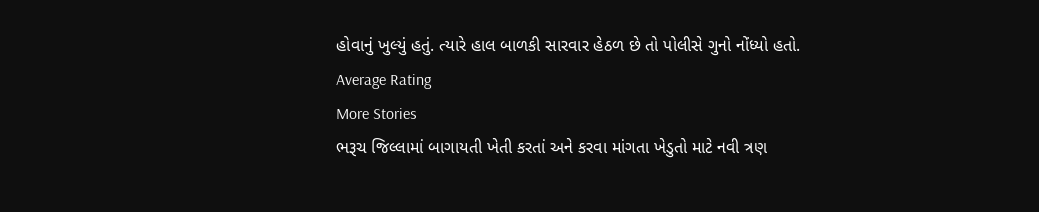હોવાનું ખુલ્યું હતું. ત્યારે હાલ બાળકી સારવાર હેઠળ છે તો પોલીસે ગુનો નોંધ્યો હતો.
Average Rating
More Stories
ભરૂચ જિલ્લામાં બાગાયતી ખેતી કરતાં અને કરવા માંગતા ખેડુતો માટે નવી ત્રણ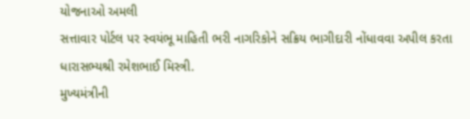યોજનાઓ અમલી
સત્તાવાર પોર્ટલ પર સ્વયંભૂ માહિતી ભરી નાગરિકોને સક્રિય ભાગીદારી નોંધાવવા અપીલ કરતા ધારાસભ્યશ્રી રમેશભાઈ મિસ્ત્રી.
મુખ્યમંત્રીની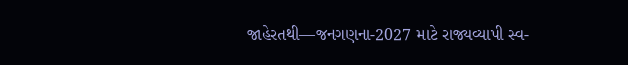જાહેરતથી—જનગણના-2027 માટે રાજ્યવ્યાપી સ્વ-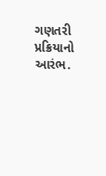ગણતરી પ્રક્રિયાનો આરંભ.